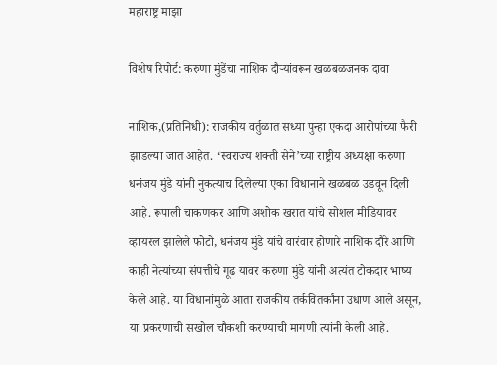महाराष्ट्र माझा

विशेष रिपोर्ट: करुणा मुंडेंचा नाशिक दौऱ्यांवरून खळबळजनक दावा

नाशिक,(प्रतिनिधी): राजकीय वर्तुळात सध्या पुन्हा एकदा आरोपांच्या फैरी झाडल्या जात आहेत. ‘स्वराज्य शक्ती सेने’च्या राष्ट्रीय अध्यक्षा करुणा धनंजय मुंडे यांनी नुकत्याच दिलेल्या एका विधानाने खळबळ उडवून दिली आहे. रूपाली चाकणकर आणि अशोक खरात यांचे सोशल मीडियावर व्हायरल झालेले फोटो, धनंजय मुंडे यांचे वारंवार होणारे नाशिक दौरे आणि काही नेत्यांच्या संपत्तीचे गूढ यावर करुणा मुंडे यांनी अत्यंत टोकदार भाष्य केले आहे. या विधानांमुळे आता राजकीय तर्कवितर्कांना उधाण आले असून, या प्रकरणाची सखोल चौकशी करण्याची मागणी त्यांनी केली आहे.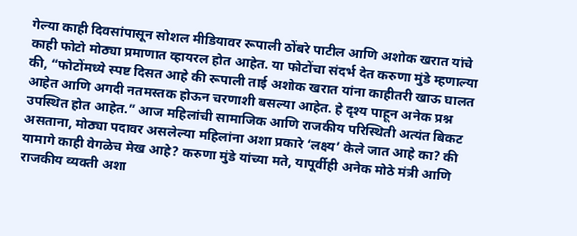गेल्या काही दिवसांपासून सोशल मीडियावर रूपाली ठोंबरे पाटील आणि अशोक खरात यांचे काही फोटो मोठ्या प्रमाणात व्हायरल होत आहेत. या फोटोंचा संदर्भ देत करुणा मुंडे म्हणाल्या की, “फोटोंमध्ये स्पष्ट दिसत आहे की रूपाली ताई अशोक खरात यांना काहीतरी खाऊ घालत आहेत आणि अगदी नतमस्तक होऊन चरणाशी बसल्या आहेत. हे दृश्य पाहून अनेक प्रश्न उपस्थित होत आहेत.” आज महिलांची सामाजिक आणि राजकीय परिस्थिती अत्यंत बिकट असताना, मोठ्या पदावर असलेल्या महिलांना अशा प्रकारे ‘लक्ष्य’ केले जात आहे का? की यामागे काही वेगळेच मेख आहे? करुणा मुंडे यांच्या मते, यापूर्वीही अनेक मोठे मंत्री आणि राजकीय व्यक्ती अशा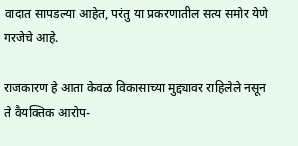वादात सापडल्या आहेत, परंतु या प्रकरणातील सत्य समोर येणे गरजेचे आहे.

राजकारण हे आता केवळ विकासाच्या मुद्द्यावर राहिलेले नसून ते वैयक्तिक आरोप-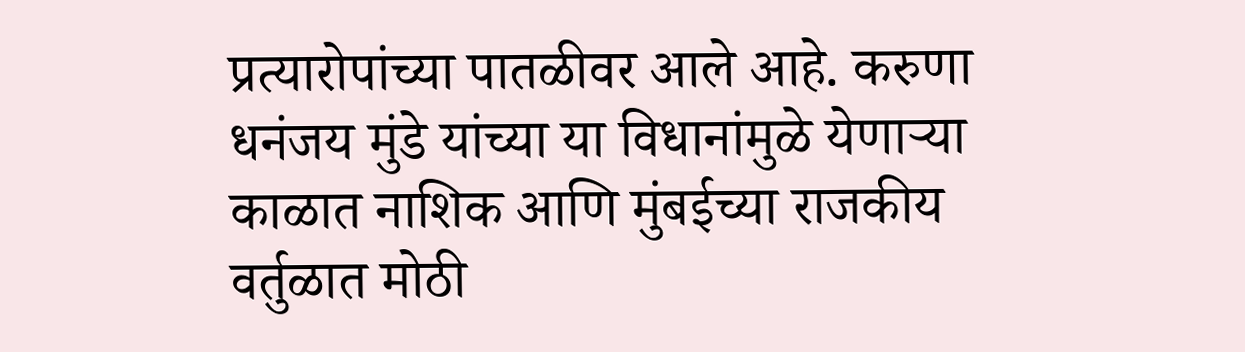प्रत्यारोपांच्या पातळीवर आले आहे. करुणा धनंजय मुंडे यांच्या या विधानांमुळे येणाऱ्या काळात नाशिक आणि मुंबईच्या राजकीय वर्तुळात मोठी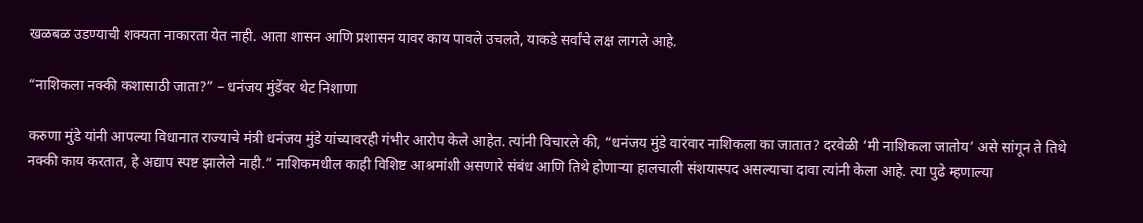खळबळ उडण्याची शक्यता नाकारता येत नाही. आता शासन आणि प्रशासन यावर काय पावले उचलते, याकडे सर्वांचे लक्ष लागले आहे.

“नाशिकला नक्की कशासाठी जाता?” – धनंजय मुंडेंवर थेट निशाणा

करुणा मुंडे यांनी आपल्या विधानात राज्याचे मंत्री धनंजय मुंडे यांच्यावरही गंभीर आरोप केले आहेत. त्यांनी विचारले की, “धनंजय मुंडे वारंवार नाशिकला का जातात? दरवेळी ‘मी नाशिकला जातोय’ असे सांगून ते तिथे नक्की काय करतात, हे अद्याप स्पष्ट झालेले नाही.” नाशिकमधील काही विशिष्ट आश्रमांशी असणारे संबंध आणि तिथे होणाऱ्या हालचाली संशयास्पद असल्याचा दावा त्यांनी केला आहे. त्या पुढे म्हणाल्या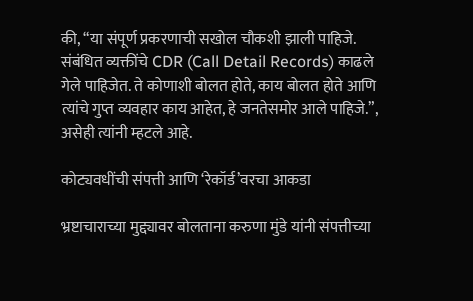की, “या संपूर्ण प्रकरणाची सखोल चौकशी झाली पाहिजे. संबंधित व्यक्तींचे CDR (Call Detail Records) काढले गेले पाहिजेत. ते कोणाशी बोलत होते, काय बोलत होते आणि त्यांचे गुप्त व्यवहार काय आहेत, हे जनतेसमोर आले पाहिजे.”, असेही त्यांनी म्हटले आहे.

कोट्यवधींची संपत्ती आणि ‘रेकॉर्ड’वरचा आकडा

भ्रष्टाचाराच्या मुद्द्यावर बोलताना करुणा मुंडे यांनी संपत्तीच्या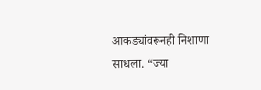आकड्यांवरूनही निशाणा साधला. “ज्या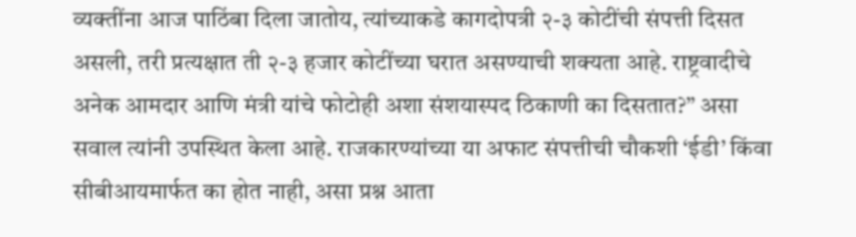व्यक्तींना आज पाठिंबा दिला जातोय, त्यांच्याकडे कागदोपत्री २-३ कोटींची संपत्ती दिसत असली, तरी प्रत्यक्षात ती २-३ हजार कोटींच्या घरात असण्याची शक्यता आहे. राष्ट्रवादीचे अनेक आमदार आणि मंत्री यांचे फोटोही अशा संशयास्पद ठिकाणी का दिसतात?” असा सवाल त्यांनी उपस्थित केला आहे. राजकारण्यांच्या या अफाट संपत्तीची चौकशी ‘ईडी’ किंवा सीबीआयमार्फत का होत नाही, असा प्रश्न आता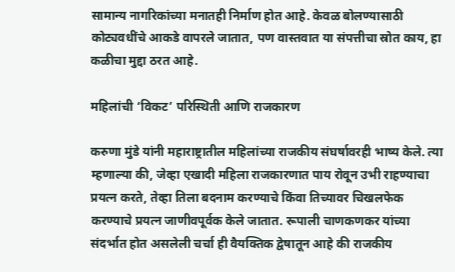सामान्य नागरिकांच्या मनातही निर्माण होत आहे. केवळ बोलण्यासाठी कोट्यवधींचे आकडे वापरले जातात, पण वास्तवात या संपत्तीचा स्रोत काय, हा कळीचा मुद्दा ठरत आहे.

महिलांची ‘विकट’ परिस्थिती आणि राजकारण

करुणा मुंडे यांनी महाराष्ट्रातील महिलांच्या राजकीय संघर्षावरही भाष्य केले. त्या म्हणाल्या की, जेव्हा एखादी महिला राजकारणात पाय रोवून उभी राहण्याचा प्रयत्न करते, तेव्हा तिला बदनाम करण्याचे किंवा तिच्यावर चिखलफेक करण्याचे प्रयत्न जाणीवपूर्वक केले जातात. रूपाली चाणकणकर यांच्या संदर्भात होत असलेली चर्चा ही वैयक्तिक द्वेषातून आहे की राजकीय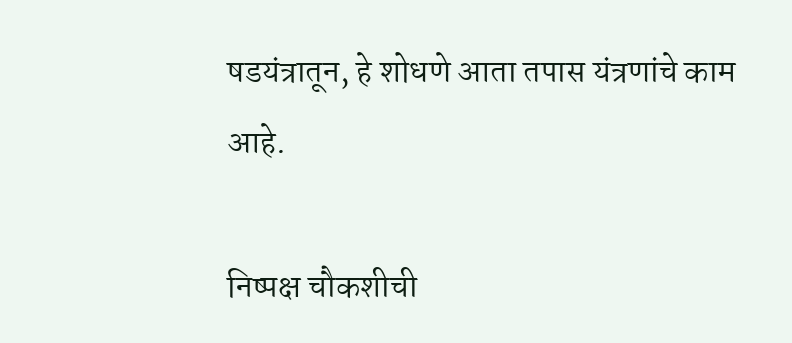षडयंत्रातून, हे शोधणे आता तपास यंत्रणांचे काम आहे.

निष्पक्ष चौकशीची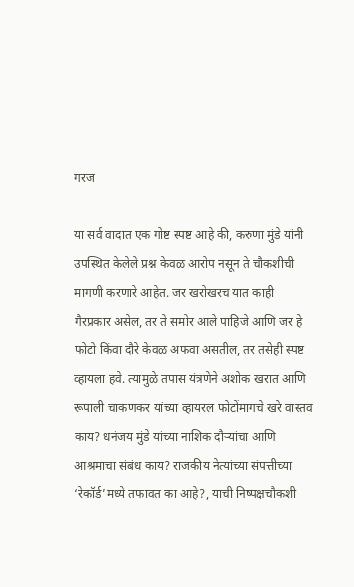गरज

या सर्व वादात एक गोष्ट स्पष्ट आहे की, करुणा मुंडे यांनी उपस्थित केलेले प्रश्न केवळ आरोप नसून ते चौकशीची मागणी करणारे आहेत. जर खरोखरच यात काही गैरप्रकार असेल, तर ते समोर आले पाहिजे आणि जर हे फोटो किंवा दौरे केवळ अफवा असतील, तर तसेही स्पष्ट व्हायला हवे. त्यामुळे तपास यंत्रणेने अशोक खरात आणि रूपाली चाकणकर यांच्या व्हायरल फोटोंमागचे खरे वास्तव काय? धनंजय मुंडे यांच्या नाशिक दौऱ्यांचा आणि आश्रमाचा संबंध काय? राजकीय नेत्यांच्या संपत्तीच्या ‘रेकॉर्ड’मध्ये तफावत का आहे?, याची निष्पक्षचौकशी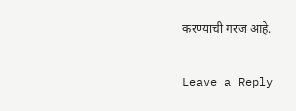करण्याची गरज आहे.

Leave a Reply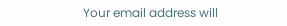Your email address will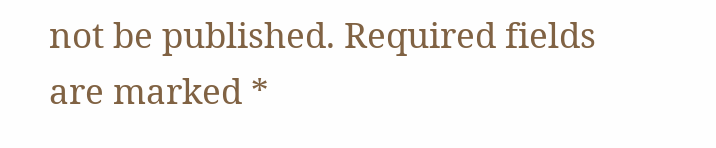not be published. Required fields are marked *